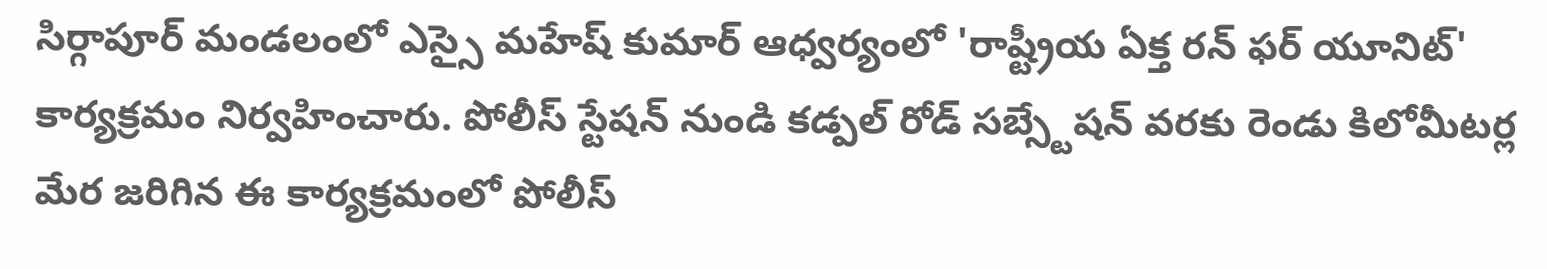సిర్గాపూర్ మండలంలో ఎస్సై మహేష్ కుమార్ ఆధ్వర్యంలో 'రాష్ట్రీయ ఏక్త రన్ ఫర్ యూనిట్' కార్యక్రమం నిర్వహించారు. పోలీస్ స్టేషన్ నుండి కడ్పల్ రోడ్ సబ్స్టేషన్ వరకు రెండు కిలోమీటర్ల మేర జరిగిన ఈ కార్యక్రమంలో పోలీస్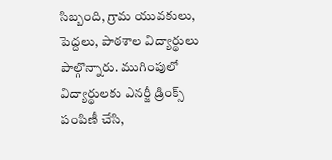సిబ్బంది, గ్రామ యువకులు, పెద్దలు, పాఠశాల విద్యార్థులు పాల్గొన్నారు. ముగింపులో విద్యార్థులకు ఎనర్జీ డ్రింక్స్ పంపిణీ చేసి,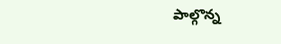పాల్గొన్న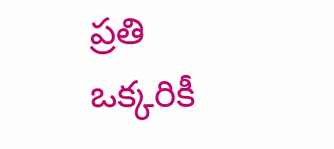ప్రతి ఒక్కరికీ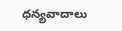ధన్యవాదాలు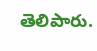తెలిపారు.